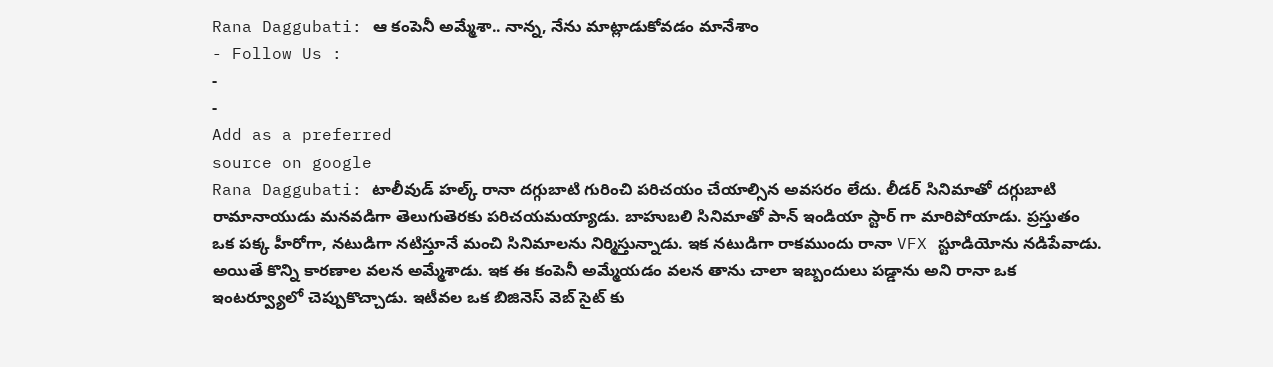Rana Daggubati: ఆ కంపెనీ అమ్మేశా.. నాన్న, నేను మాట్లాడుకోవడం మానేశాం
- Follow Us :
-
-
Add as a preferred
source on google
Rana Daggubati: టాలీవుడ్ హల్క్ రానా దగ్గుబాటి గురించి పరిచయం చేయాల్సిన అవసరం లేదు. లీడర్ సినిమాతో దగ్గుబాటి రామానాయుడు మనవడిగా తెలుగుతెరకు పరిచయమయ్యాడు. బాహుబలి సినిమాతో పాన్ ఇండియా స్టార్ గా మారిపోయాడు. ప్రస్తుతం ఒక పక్క హీరోగా, నటుడిగా నటిస్తూనే మంచి సినిమాలను నిర్మిస్తున్నాడు. ఇక నటుడిగా రాకముందు రానా VFX స్టూడియోను నడిపేవాడు. అయితే కొన్ని కారణాల వలన అమ్మేశాడు. ఇక ఈ కంపెనీ అమ్మేయడం వలన తాను చాలా ఇబ్బందులు పడ్డాను అని రానా ఒక ఇంటర్వ్యూలో చెప్పుకొచ్చాడు. ఇటీవల ఒక బిజినెస్ వెబ్ సైట్ కు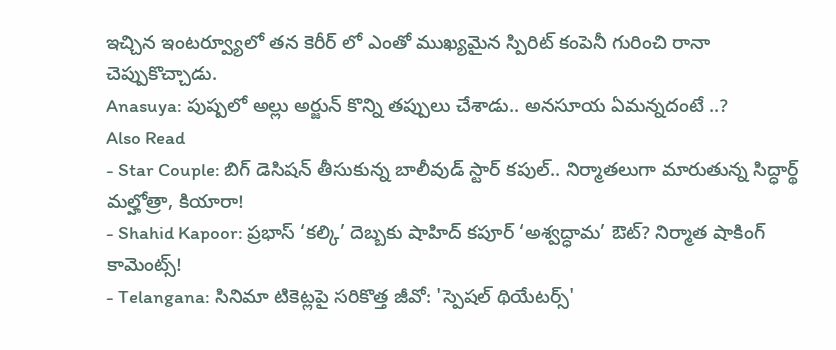ఇచ్చిన ఇంటర్వ్యూలో తన కెరీర్ లో ఎంతో ముఖ్యమైన స్పిరిట్ కంపెనీ గురించి రానా చెప్పుకొచ్చాడు.
Anasuya: పుష్పలో అల్లు అర్జున్ కొన్ని తప్పులు చేశాడు.. అనసూయ ఏమన్నదంటే ..?
Also Read
- Star Couple: బిగ్ డెసిషన్ తీసుకున్న బాలీవుడ్ స్టార్ కపుల్.. నిర్మాతలుగా మారుతున్న సిద్ధార్థ్ మల్హోత్రా, కియారా!
- Shahid Kapoor: ప్రభాస్ ‘కల్కి’ దెబ్బకు షాహిద్ కపూర్ ‘అశ్వద్ధామ’ ఔట్? నిర్మాత షాకింగ్ కామెంట్స్!
- Telangana: సినిమా టికెట్లపై సరికొత్త జీవో: 'స్పెషల్ థియేటర్స్'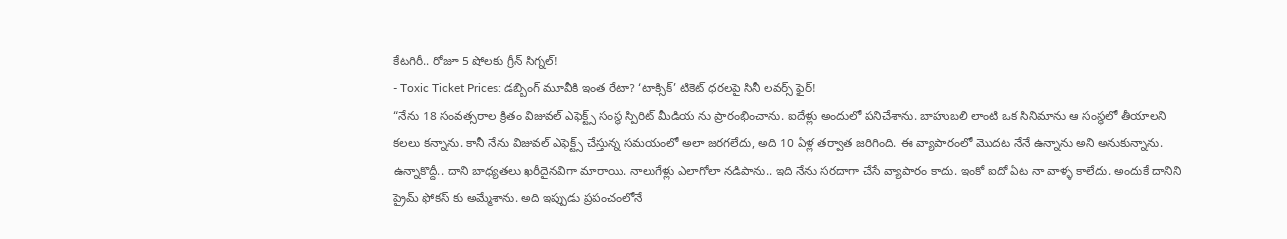కేటగిరీ.. రోజూ 5 షోలకు గ్రీన్ సిగ్నల్!
- Toxic Ticket Prices: డబ్బింగ్ మూవీకి ఇంత రేటా? ‘టాక్సిక్’ టికెట్ ధరలపై సినీ లవర్స్ ఫైర్!
“నేను 18 సంవత్సరాల క్రితం విజువల్ ఎఫెక్ట్స్ సంస్థ స్పిరిట్ మీడియ ను ప్రారంభించాను. ఐదేళ్లు అందులో పనిచేశాను. బాహుబలి లాంటి ఒక సినిమాను ఆ సంస్థలో తీయాలని కలలు కన్నాను. కానీ నేను విజువల్ ఎఫెక్ట్స్ చేస్తున్న సమయంలో అలా జరగలేదు, అది 10 ఏళ్ల తర్వాత జరిగింది. ఈ వ్యాపారంలో మొదట నేనే ఉన్నాను అని అనుకున్నాను. ఉన్నాకొద్దీ.. దాని బాధ్యతలు ఖరీదైనవిగా మారాయి. నాలుగేళ్లు ఎలాగోలా నడిపాను.. ఇది నేను సరదాగా చేసే వ్యాపారం కాదు. ఇంకో ఐదో ఏట నా వాళ్ళ కాలేదు. అందుకే దానిని ప్రైమ్ ఫోకస్ కు అమ్మేశాను. అది ఇప్పుడు ప్రపంచంలోనే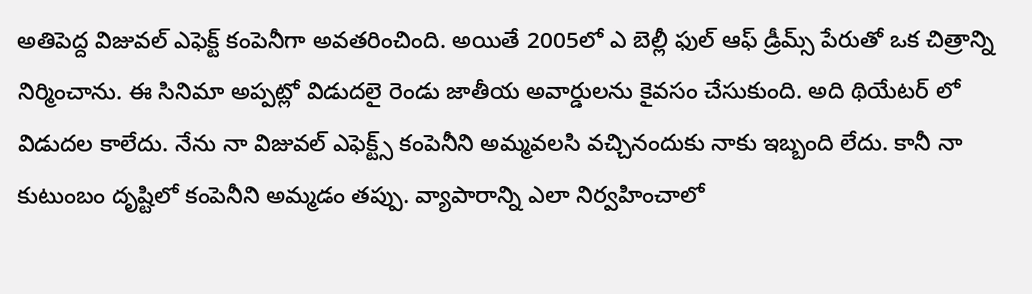అతిపెద్ద విజువల్ ఎఫెక్ట్ కంపెనీగా అవతరించింది. అయితే 2005లో ఎ బెల్లీ ఫుల్ ఆఫ్ డ్రీమ్స్ పేరుతో ఒక చిత్రాన్ని నిర్మించాను. ఈ సినిమా అప్పట్లో విడుదలై రెండు జాతీయ అవార్డులను కైవసం చేసుకుంది. అది థియేటర్ లో విడుదల కాలేదు. నేను నా విజువల్ ఎఫెక్ట్స్ కంపెనీని అమ్మవలసి వచ్చినందుకు నాకు ఇబ్బంది లేదు. కానీ నా కుటుంబం దృష్టిలో కంపెనీని అమ్మడం తప్పు. వ్యాపారాన్ని ఎలా నిర్వహించాలో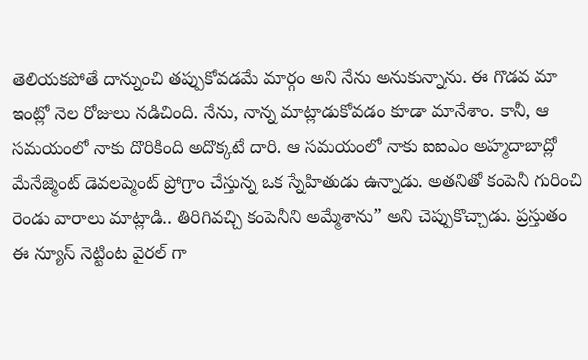తెలియకపోతే దాన్నుంచి తప్పుకోవడమే మార్గం అని నేను అనుకున్నాను. ఈ గొడవ మా ఇంట్లో నెల రోజులు నడిచింది. నేను, నాన్న మాట్లాడుకోవడం కూడా మానేశాం. కానీ, ఆ సమయంలో నాకు దొరికింది అదొక్కటే దారి. ఆ సమయంలో నాకు ఐఐఎం అహ్మదాబాద్లో మేనేజ్మెంట్ డెవలప్మెంట్ ప్రోగ్రాం చేస్తున్న ఒక స్నేహితుడు ఉన్నాడు. అతనితో కంపెనీ గురించి రెండు వారాలు మాట్లాడి.. తిరిగివచ్చి కంపెనీని అమ్మేశాను” అని చెప్పుకొచ్చాడు. ప్రస్తుతం ఈ న్యూస్ నెట్టింట వైరల్ గా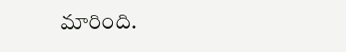మారింది.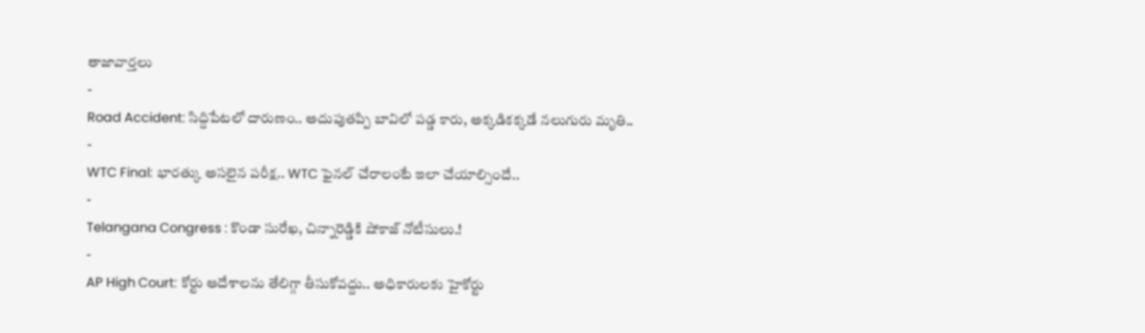తాజావార్తలు
-
Road Accident: సిద్దిపేటలో దారుణం.. అదుపుతప్పి బావిలో పడ్డ కారు, అక్కడికక్కడే నలుగురు మృతి..
-
WTC Final: భారత్కు అసలైన పరీక్ష.. WTC ఫైనల్ చేరాలంటే ఇలా చేయాల్సిందే..
-
Telangana Congress : కొండా సురేఖ, చిన్నారెడ్డికి షోకాజ్ నోటీసులు.!
-
AP High Court: కోర్టు ఆదేశాలను తేలిగ్గా తీసుకోవద్దు.. అధికారులకు హైకోర్టు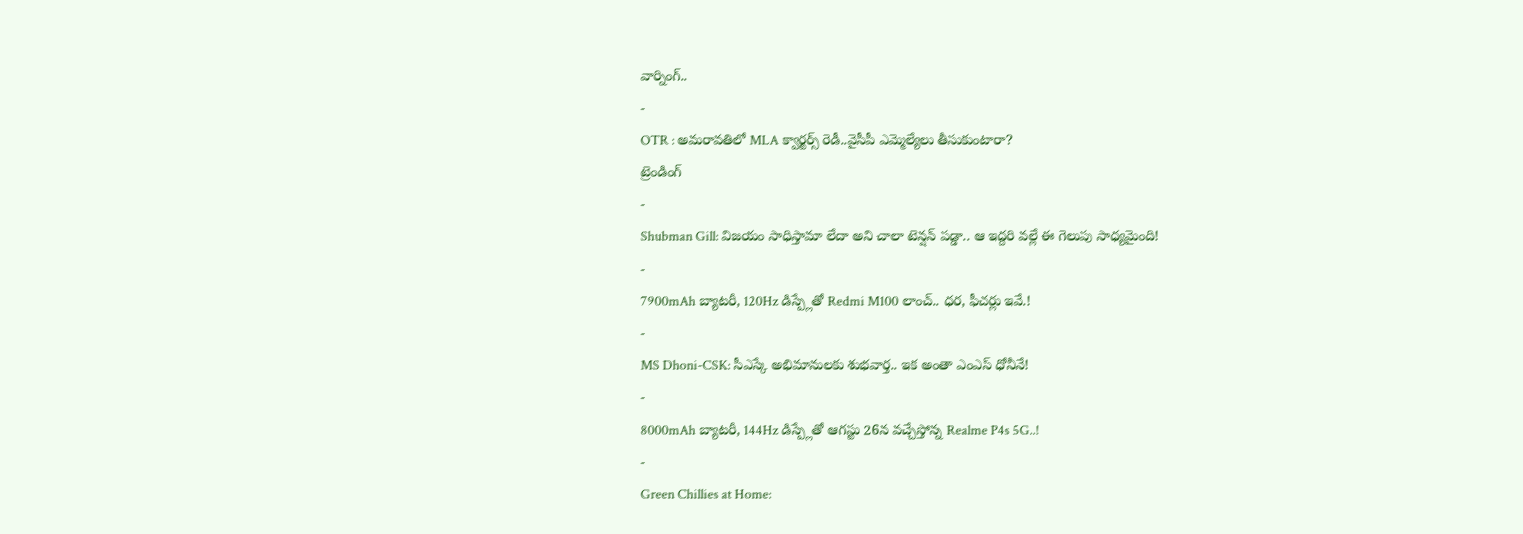వార్నింగ్..
-
OTR : అమరావతిలో MLA క్వార్టర్స్ రెడీ..వైసీపీ ఎమ్మెల్యేలు తీసుకుంటారా?
ట్రెండింగ్
-
Shubman Gill: విజయం సాధిస్తామా లేదా అని చాలా టెన్షన్ పడ్డా.. ఆ ఇద్దరి వల్లే ఈ గెలుపు సాధ్యమైంది!
-
7900mAh బ్యాటరీ, 120Hz డిస్ప్లేతో Redmi M100 లాంచ్.. ధర, ఫీచర్లు ఇవే.!
-
MS Dhoni-CSK: సీఎస్కే అభిమానులకు శుభవార్త.. ఇక అంతా ఎంఎస్ ధోనీనే!
-
8000mAh బ్యాటరీ, 144Hz డిస్ప్లేతో ఆగస్టు 26న వచ్చేస్తోన్న Realme P4s 5G..!
-
Green Chillies at Home: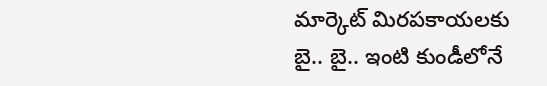మార్కెట్ మిరపకాయలకు బై.. బై.. ఇంటి కుండీలోనే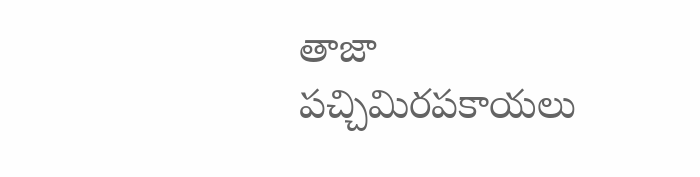తాజా పచ్చిమిరపకాయలు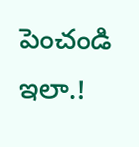పెంచండి ఇలా.!